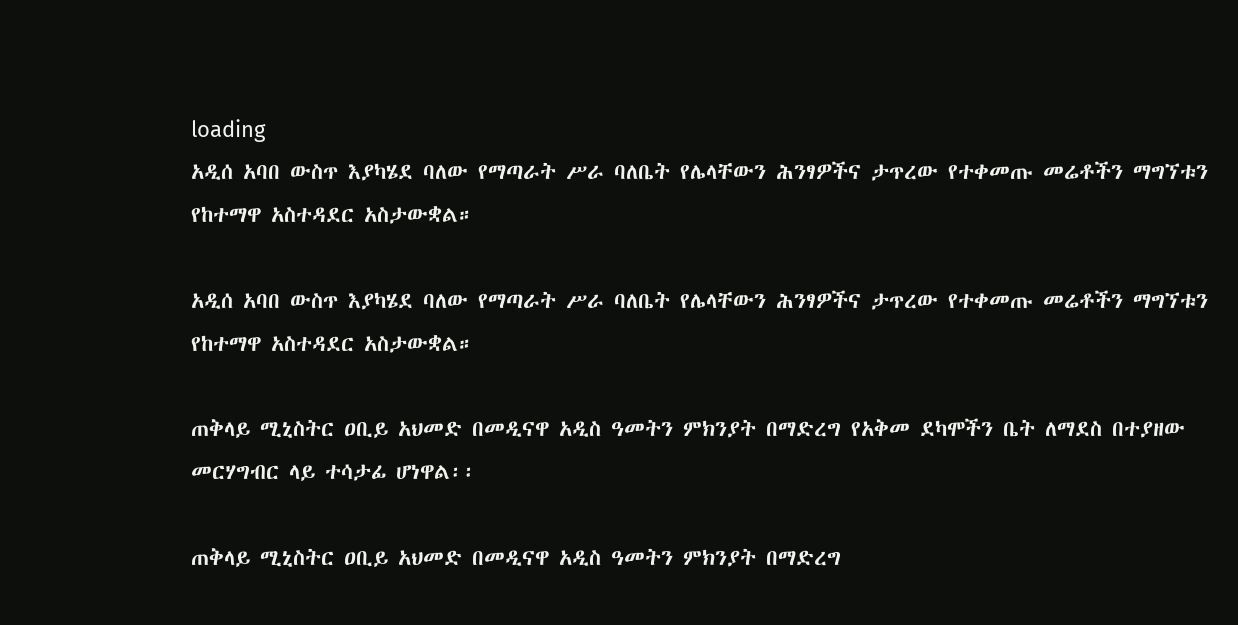loading
አዲሰ አባበ ውስጥ እያካሄደ ባለው የማጣራት ሥራ ባለቤት የሌላቸውን ሕንፃዎችና ታጥረው የተቀመጡ መሬቶችን ማግኘቱን የከተማዋ አስተዳደር አስታውቋል።

አዲሰ አባበ ውስጥ እያካሄደ ባለው የማጣራት ሥራ ባለቤት የሌላቸውን ሕንፃዎችና ታጥረው የተቀመጡ መሬቶችን ማግኘቱን የከተማዋ አስተዳደር አስታውቋል።

ጠቅላይ ሚኒስትር ዐቢይ አህመድ በመዲናዋ አዲስ ዓመትን ምክንያት በማድረግ የአቅመ ደካሞችን ቤት ለማደስ በተያዘው መርሃግብር ላይ ተሳታፊ ሆነዋል፡፡

ጠቅላይ ሚኒስትር ዐቢይ አህመድ በመዲናዋ አዲስ ዓመትን ምክንያት በማድረግ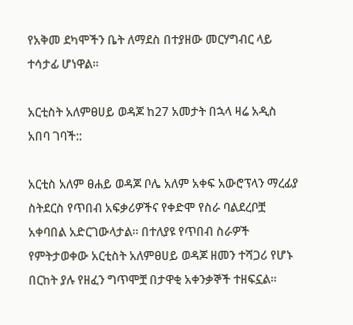የአቅመ ደካሞችን ቤት ለማደስ በተያዘው መርሃግብር ላይ ተሳታፊ ሆነዋል፡፡

አርቲስት አለምፀሀይ ወዳጆ ከ27 አመታት በኋላ ዛሬ አዲስ አበባ ገባች::

አርቲስ አለም ፀሐይ ወዳጆ ቦሌ አለም አቀፍ አውሮፕላን ማረፊያ ስትደርስ የጥበብ አፍቃሪዎችና የቀድሞ የስራ ባልደረቦቿ አቀባበል አድርገውላታል፡፡ በተለያዩ የጥበብ ስራዎች የምትታወቀው አርቲስት አለምፀሀይ ወዳጆ ዘመን ተሻጋሪ የሆኑ በርከት ያሉ የዘፈን ግጥሞቿ በታዋቂ አቀንቃኞች ተዘፍኗል።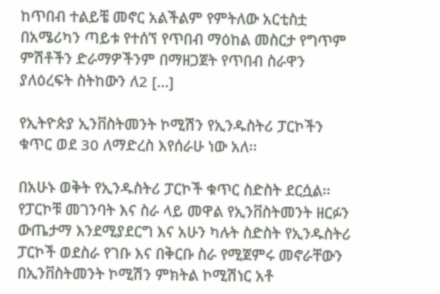ከጥበብ ተልይቼ መኖር አልችልም የምትለው አርቲስቷ በአሜሪካን ጣይቱ የተሰኘ የጥበብ ማዕከል መስርታ የግጥም ምሽቶችን ድራማዎችንም በማዘጋጀት የጥበብ ስራዋን ያለዕረፍት ስትከውን ለ2 […]

የኢትዮጵያ ኢንቨስትመንት ኮሚሽን የኢንዱስትሪ ፓርኮችን ቁጥር ወደ 30 ለማድረስ እየሰራሁ ነው አለ፡፡

በአሁኑ ወቅት የኢንዱስትሪ ፓርኮች ቁጥር ስድስት ደርሷል፡፡ የፓርኮቹ መገንባት እና ስራ ላይ መዋል የኢንቨስትመንት ዘርፉን ውጤታማ እንደሚያደርግ እና አሁን ካሉት ስድስት የኢንዱስትሪ ፓርኮች ወደስራ የገቡ እና በቅርቡ ስራ የሚጀምሩ መኖራቸውን በኢንቨስትመንት ኮሚሽን ምክትል ኮሚሽነር አቶ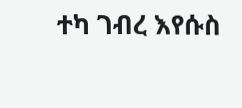ተካ ገብረ እየሱስ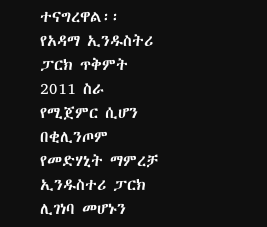ተናግረዋል፡፡ የአዳማ ኢንዱስትሪ ፓርክ ጥቅምት 2011 ስራ የሚጀምር ሲሆን በቂሊንጦም የመድሃኒት ማምረቻ ኢንዱስተሪ ፓርክ ሊገነባ መሆኑን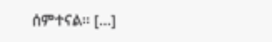ሰምተናል፡፡ […]